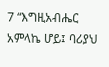7 “እግዚአብሔር አምላኬ ሆይ፤ ባሪያህ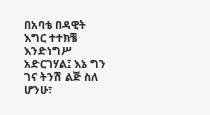በአባቴ በዳዊት እግር ተተክቼ እንድነግሥ አድርገሃል፤ እኔ ግን ገና ትንሽ ልጅ ስለ ሆንሁ፣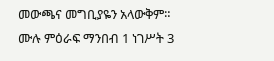መውጫና መግቢያዬን አላውቅም።
ሙሉ ምዕራፍ ማንበብ 1 ነገሥት 3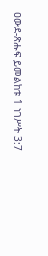ዐውደ-ጽሑፍ ይመልከቱ 1 ነገሥት 3:7